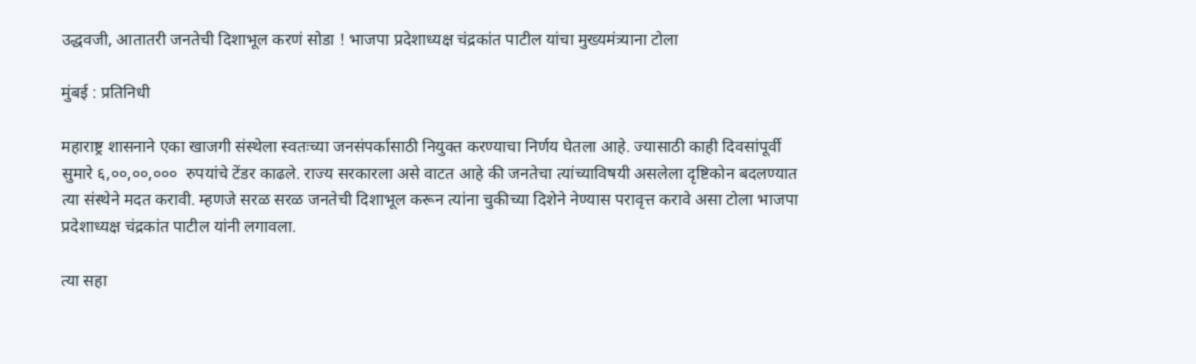उद्धवजी, आतातरी जनतेची दिशाभूल करणं सोडा ! भाजपा प्रदेशाध्यक्ष चंद्रकांत पाटील यांचा मुख्यमंत्र्याना टोला

मुंबई : प्रतिनिधी

महाराष्ट्र शासनाने एका खाजगी संस्थेला स्वतःच्या जनसंपर्कासाठी नियुक्त करण्याचा निर्णय घेतला आहे. ज्यासाठी काही दिवसांपूर्वी सुमारे ६,००,००,०००  रुपयांचे टेंडर काढले. राज्य सरकारला असे वाटत आहे की जनतेचा त्यांच्याविषयी असलेला दृष्टिकोन बदलण्यात त्या संस्थेने मदत करावी. म्हणजे सरळ सरळ जनतेची दिशाभूल करून त्यांना चुकीच्या दिशेने नेण्यास परावृत्त करावे असा टोला भाजपा प्रदेशाध्यक्ष चंद्रकांत पाटील यांनी लगावला.

त्या सहा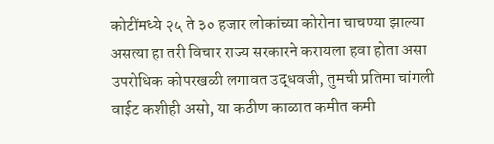कोटींमध्ये २५ ते ३० हजार लोकांच्या कोरोना चाचण्या झाल्या असत्या हा तरी विचार राज्य सरकारने करायला हवा होता असा उपरोधिक कोपरखळी लगावत उद्धवजी, तुमची प्रतिमा चांगली वाईट कशीही असो, या कठीण काळात कमीत कमी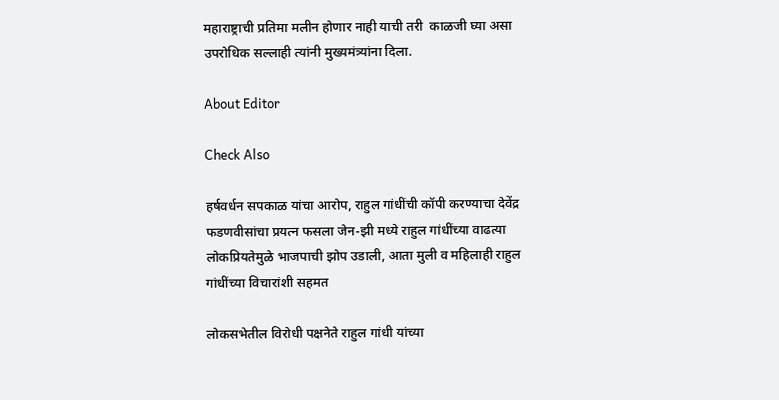महाराष्ट्राची प्रतिमा मलीन होणार नाही याची तरी  काळजी घ्या असा उपरोधिक सल्लाही त्यांनी मुख्यमंत्र्यांना दिला.

About Editor

Check Also

हर्षवर्धन सपकाळ यांचा आरोप, राहुल गांधींची कॉपी करण्याचा देवेंद्र फडणवीसांचा प्रयत्न फसला जेन-झी मध्ये राहुल गांधींच्या वाढत्या लोकप्रियतेमुळे भाजपाची झोप उडाली, आता मुली व महिलाही राहुल गांधींच्या विचारांशी सहमत

लोकसभेतील विरोधी पक्षनेते राहुल गांधी यांच्या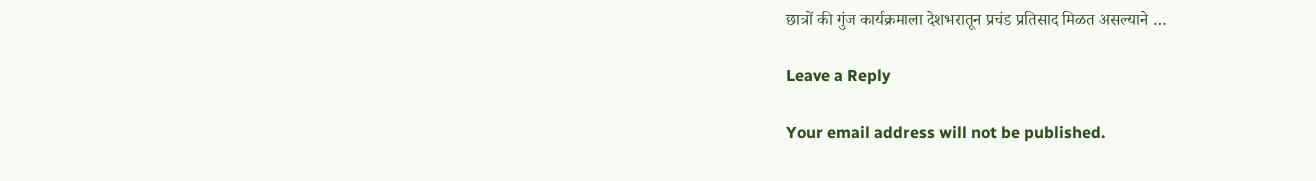छात्रों की गुंज कार्यक्रमाला देशभरातून प्रचंड प्रतिसाद मिळत असल्याने …

Leave a Reply

Your email address will not be published.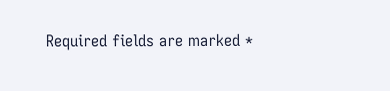Required fields are marked *